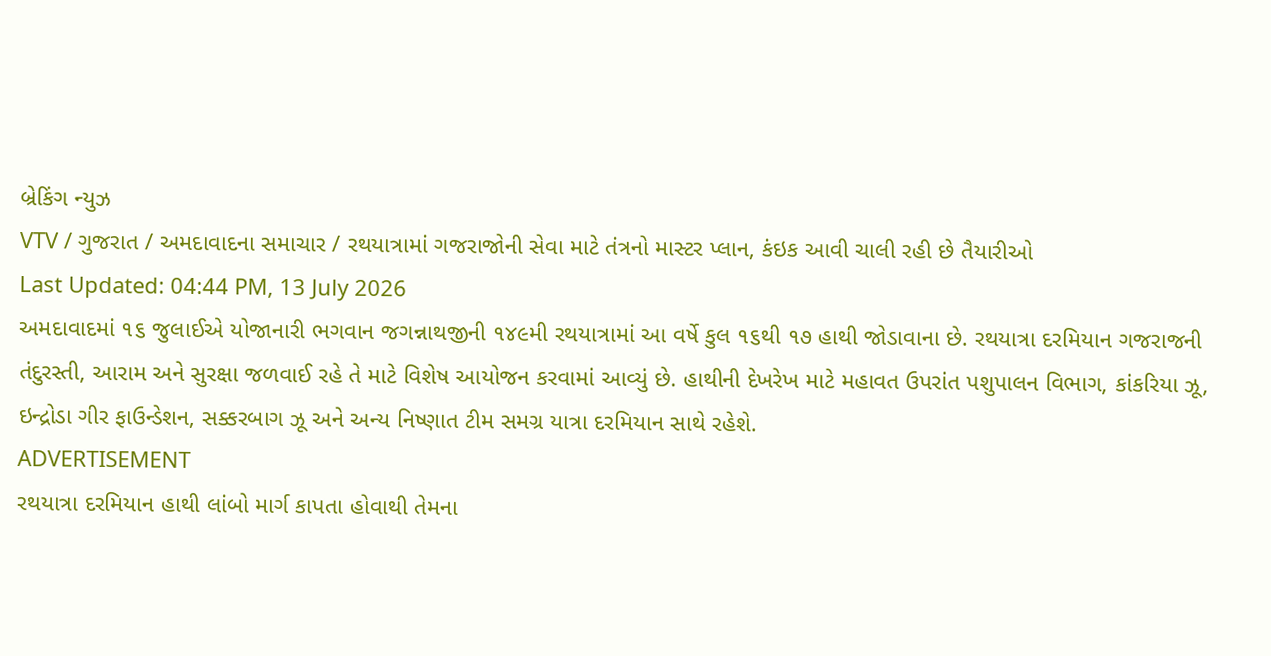બ્રેકિંગ ન્યુઝ
VTV / ગુજરાત / અમદાવાદના સમાચાર / રથયાત્રામાં ગજરાજોની સેવા માટે તંત્રનો માસ્ટર પ્લાન, કંઇક આવી ચાલી રહી છે તૈયારીઓ
Last Updated: 04:44 PM, 13 July 2026
અમદાવાદમાં ૧૬ જુલાઈએ યોજાનારી ભગવાન જગન્નાથજીની ૧૪૯મી રથયાત્રામાં આ વર્ષે કુલ ૧૬થી ૧૭ હાથી જોડાવાના છે. રથયાત્રા દરમિયાન ગજરાજની તંદુરસ્તી, આરામ અને સુરક્ષા જળવાઈ રહે તે માટે વિશેષ આયોજન કરવામાં આવ્યું છે. હાથીની દેખરેખ માટે મહાવત ઉપરાંત પશુપાલન વિભાગ, કાંકરિયા ઝૂ, ઇન્દ્રોડા ગીર ફાઉન્ડેશન, સક્કરબાગ ઝૂ અને અન્ય નિષ્ણાત ટીમ સમગ્ર યાત્રા દરમિયાન સાથે રહેશે.
ADVERTISEMENT
રથયાત્રા દરમિયાન હાથી લાંબો માર્ગ કાપતા હોવાથી તેમના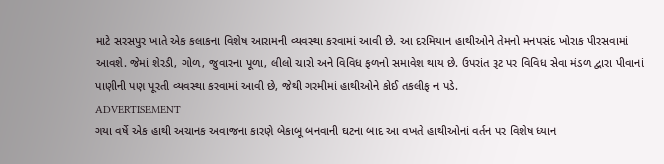માટે સરસપુર ખાતે એક કલાકના વિશેષ આરામની વ્યવસ્થા કરવામાં આવી છે. આ દરમિયાન હાથીઓને તેમનો મનપસંદ ખોરાક પીરસવામાં આવશે. જેમાં શેરડી, ગોળ, જુવારના પૂળા, લીલો ચારો અને વિવિધ ફળનો સમાવેશ થાય છે. ઉપરાંત રૂટ પર વિવિધ સેવા મંડળ દ્વારા પીવાનાં પાણીની પણ પૂરતી વ્યવસ્થા કરવામાં આવી છે, જેથી ગરમીમાં હાથીઓને કોઈ તકલીફ ન પડે.
ADVERTISEMENT
ગયા વર્ષે એક હાથી અચાનક અવાજના કારણે બેકાબૂ બનવાની ઘટના બાદ આ વખતે હાથીઓનાં વર્તન પર વિશેષ ધ્યાન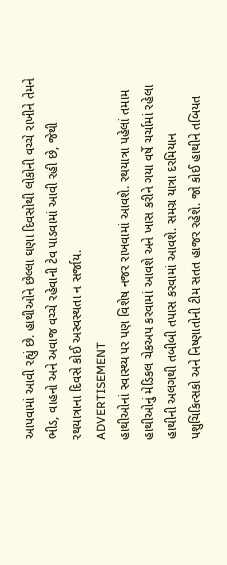આપવામાં આવી રહ્યું છે. હાથીઓને છેલ્લા ઘણા દિવસોથી લોકોની વચ્ચે રાખીને તેમને ભીડ, વાહનો અને અવાજ વચ્ચે રહેવાની ટેવ પાડવામાં આવી રહી છે, જેથી રથયાત્રાના દિવસે કોઈ અસ્વસ્થતા ન સર્જાય.
ADVERTISEMENT
હાથીઓનાં સ્વાસ્થ્ય પર પણ વિશેષ નજર રાખવામાં આવશે. રથયાત્રા પહેલાં તમામ હાથીઓનું મેડિકલ ચેકઅપ કરવામાં આવશે અને ખાસ કરીને ગયા વર્ષે ચર્ચામાં રહેલા હાથીની અલગથી તબીબી તપાસ કરવામાં આવશે. સમગ્ર યાત્રા દરમિયાન પશુચિકિત્સકો અને નિષ્ણાતોની ટીમ સતત હાજર રહેશે. જો કોઈ હાથીને તબિયત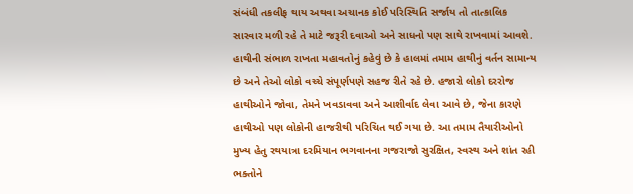સંબંધી તકલીફ થાય અથવા અચાનક કોઈ પરિસ્થિતિ સર્જાય તો તાત્કાલિક સારવાર મળી રહે તે માટે જરૂરી દવાઓ અને સાધનો પણ સાથે રાખવામાં આવશે.
હાથીની સંભાળ રાખતા મહાવતોનું કહેવું છે કે હાલમાં તમામ હાથીનું વર્તન સામાન્ય છે અને તેઓ લોકો વચ્ચે સંપૂર્ણપણે સહજ રીતે રહે છે. હજારો લોકો દરરોજ હાથીઓને જોવા, તેમને ખવડાવવા અને આશીર્વાદ લેવા આવે છે, જેના કારણે હાથીઓ પણ લોકોની હાજરીથી પરિચિત થઈ ગયા છે. આ તમામ તૈયારીઓનો મુખ્ય હેતુ રથયાત્રા દરમિયાન ભગવાનના ગજરાજો સુરક્ષિત, સ્વસ્થ અને શાંત રહી ભક્તોને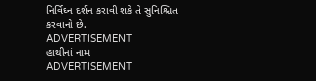નિર્વિઘ્ન દર્શન કરાવી શકે તે સુનિશ્ચિત કરવાનો છે.
ADVERTISEMENT
હાથીનાં નામ
ADVERTISEMENT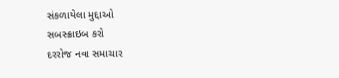સંકળાયેલા મુદ્દાઓ
સબસ્ક્રાઇબ કરો
દરરોજ નવા સમાચાર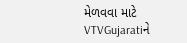મેળવવા માટે VTVGujaratiને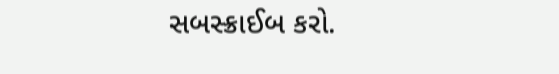સબસ્ક્રાઈબ કરો.